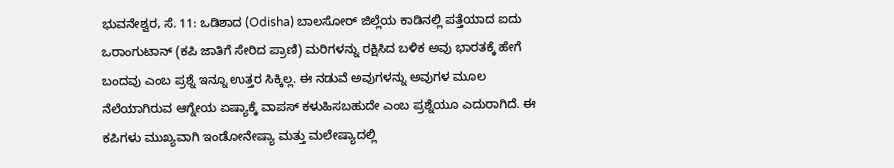ಭುವನೇಶ್ವರ, ಸೆ. 11: ಒಡಿಶಾದ (Odisha) ಬಾಲಸೋರ್ ಜಿಲ್ಲೆಯ ಕಾಡಿನಲ್ಲಿ ಪತ್ತೆಯಾದ ಐದು ಒರಾಂಗುಟಾನ್ (ಕಪಿ ಜಾತಿಗೆ ಸೇರಿದ ಪ್ರಾಣಿ) ಮರಿಗಳನ್ನು ರಕ್ಷಿಸಿದ ಬಳಿಕ ಅವು ಭಾರತಕ್ಕೆ ಹೇಗೆ ಬಂದವು ಎಂಬ ಪ್ರಶ್ನೆ ಇನ್ನೂ ಉತ್ತರ ಸಿಕ್ಕಿಲ್ಲ. ಈ ನಡುವೆ ಅವುಗಳನ್ನು ಅವುಗಳ ಮೂಲ ನೆಲೆಯಾಗಿರುವ ಆಗ್ನೇಯ ಏಷ್ಯಾಕ್ಕೆ ವಾಪಸ್ ಕಳುಹಿಸಬಹುದೇ ಎಂಬ ಪ್ರಶ್ನೆಯೂ ಎದುರಾಗಿದೆ. ಈ ಕಪಿಗಳು ಮುಖ್ಯವಾಗಿ ಇಂಡೋನೇಷ್ಯಾ ಮತ್ತು ಮಲೇಷ್ಯಾದಲ್ಲಿ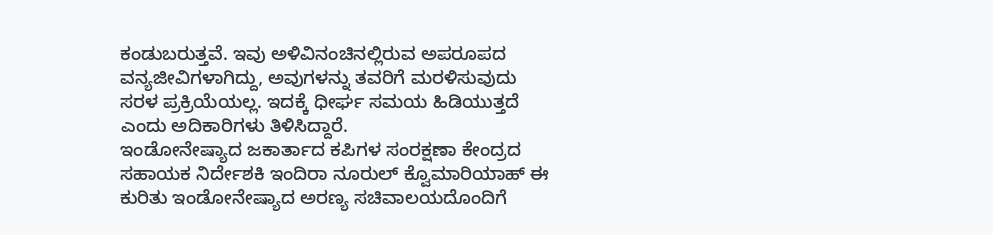ಕಂಡುಬರುತ್ತವೆ. ಇವು ಅಳಿವಿನಂಚಿನಲ್ಲಿರುವ ಅಪರೂಪದ ವನ್ಯಜೀವಿಗಳಾಗಿದ್ದು, ಅವುಗಳನ್ನು ತವರಿಗೆ ಮರಳಿಸುವುದು ಸರಳ ಪ್ರಕ್ರಿಯೆಯಲ್ಲ. ಇದಕ್ಕೆ ಧೀರ್ಘ ಸಮಯ ಹಿಡಿಯುತ್ತದೆ ಎಂದು ಅದಿಕಾರಿಗಳು ತಿಳಿಸಿದ್ದಾರೆ.
ಇಂಡೋನೇಷ್ಯಾದ ಜಕಾರ್ತಾದ ಕಪಿಗಳ ಸಂರಕ್ಷಣಾ ಕೇಂದ್ರದ ಸಹಾಯಕ ನಿರ್ದೇಶಕಿ ಇಂದಿರಾ ನೂರುಲ್ ಕ್ವೊಮಾರಿಯಾಹ್ ಈ ಕುರಿತು ಇಂಡೋನೇಷ್ಯಾದ ಅರಣ್ಯ ಸಚಿವಾಲಯದೊಂದಿಗೆ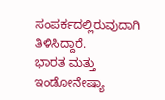ಸಂಪರ್ಕದಲ್ಲಿರುವುದಾಗಿ ತಿಳಿಸಿದ್ದಾರೆ.
ಭಾರತ ಮತ್ತು ಇಂಡೋನೇಷ್ಯಾ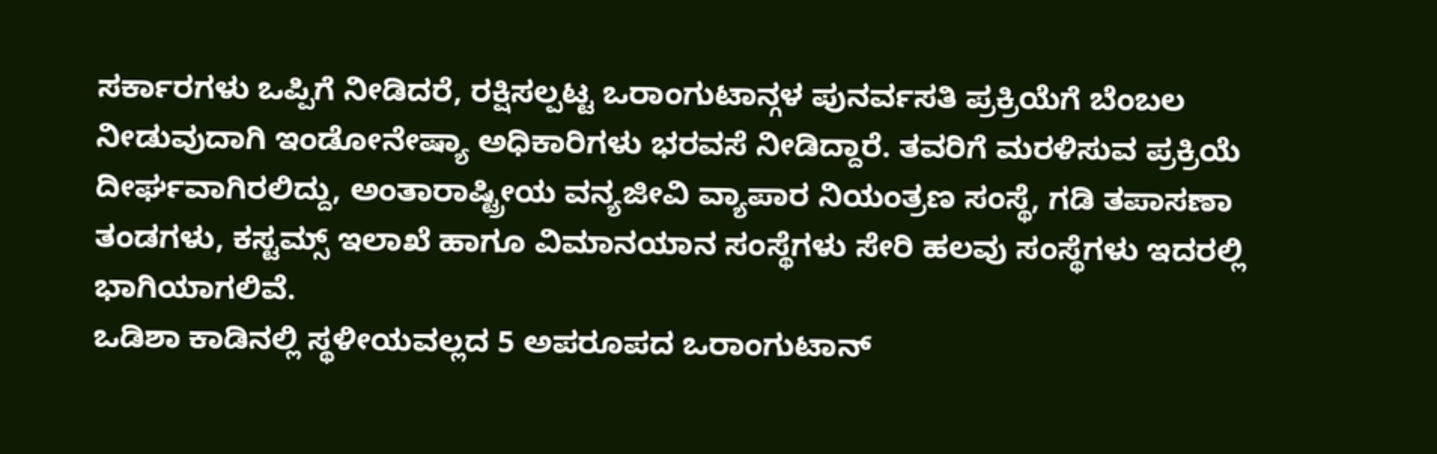ಸರ್ಕಾರಗಳು ಒಪ್ಪಿಗೆ ನೀಡಿದರೆ, ರಕ್ಷಿಸಲ್ಪಟ್ಟ ಒರಾಂಗುಟಾನ್ಗಳ ಪುನರ್ವಸತಿ ಪ್ರಕ್ರಿಯೆಗೆ ಬೆಂಬಲ ನೀಡುವುದಾಗಿ ಇಂಡೋನೇಷ್ಯಾ ಅಧಿಕಾರಿಗಳು ಭರವಸೆ ನೀಡಿದ್ದಾರೆ. ತವರಿಗೆ ಮರಳಿಸುವ ಪ್ರಕ್ರಿಯೆ ದೀರ್ಘವಾಗಿರಲಿದ್ದು, ಅಂತಾರಾಷ್ಟ್ರೀಯ ವನ್ಯಜೀವಿ ವ್ಯಾಪಾರ ನಿಯಂತ್ರಣ ಸಂಸ್ಥೆ, ಗಡಿ ತಪಾಸಣಾ ತಂಡಗಳು, ಕಸ್ಟಮ್ಸ್ ಇಲಾಖೆ ಹಾಗೂ ವಿಮಾನಯಾನ ಸಂಸ್ಥೆಗಳು ಸೇರಿ ಹಲವು ಸಂಸ್ಥೆಗಳು ಇದರಲ್ಲಿ ಭಾಗಿಯಾಗಲಿವೆ.
ಒಡಿಶಾ ಕಾಡಿನಲ್ಲಿ ಸ್ಥಳೀಯವಲ್ಲದ 5 ಅಪರೂಪದ ಒರಾಂಗುಟಾನ್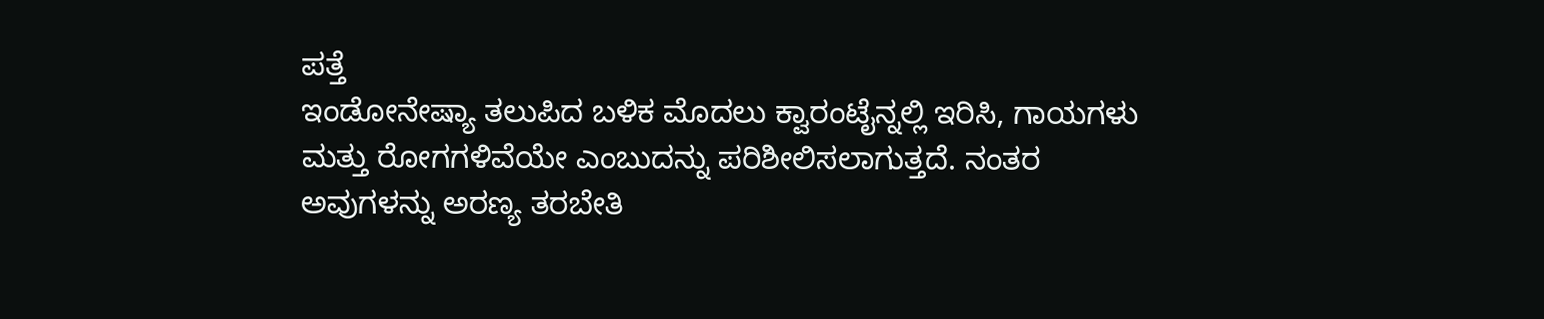ಪತ್ತೆ
ಇಂಡೋನೇಷ್ಯಾ ತಲುಪಿದ ಬಳಿಕ ಮೊದಲು ಕ್ವಾರಂಟೈನ್ನಲ್ಲಿ ಇರಿಸಿ, ಗಾಯಗಳು ಮತ್ತು ರೋಗಗಳಿವೆಯೇ ಎಂಬುದನ್ನು ಪರಿಶೀಲಿಸಲಾಗುತ್ತದೆ. ನಂತರ ಅವುಗಳನ್ನು ಅರಣ್ಯ ತರಬೇತಿ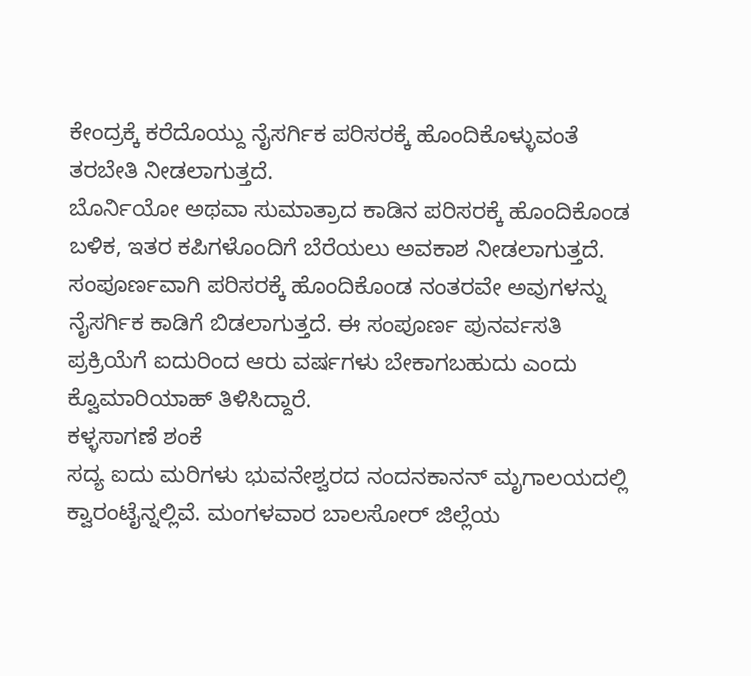ಕೇಂದ್ರಕ್ಕೆ ಕರೆದೊಯ್ದು ನೈಸರ್ಗಿಕ ಪರಿಸರಕ್ಕೆ ಹೊಂದಿಕೊಳ್ಳುವಂತೆ ತರಬೇತಿ ನೀಡಲಾಗುತ್ತದೆ.
ಬೊರ್ನಿಯೋ ಅಥವಾ ಸುಮಾತ್ರಾದ ಕಾಡಿನ ಪರಿಸರಕ್ಕೆ ಹೊಂದಿಕೊಂಡ ಬಳಿಕ, ಇತರ ಕಪಿಗಳೊಂದಿಗೆ ಬೆರೆಯಲು ಅವಕಾಶ ನೀಡಲಾಗುತ್ತದೆ. ಸಂಪೂರ್ಣವಾಗಿ ಪರಿಸರಕ್ಕೆ ಹೊಂದಿಕೊಂಡ ನಂತರವೇ ಅವುಗಳನ್ನು ನೈಸರ್ಗಿಕ ಕಾಡಿಗೆ ಬಿಡಲಾಗುತ್ತದೆ. ಈ ಸಂಪೂರ್ಣ ಪುನರ್ವಸತಿ ಪ್ರಕ್ರಿಯೆಗೆ ಐದುರಿಂದ ಆರು ವರ್ಷಗಳು ಬೇಕಾಗಬಹುದು ಎಂದು ಕ್ವೊಮಾರಿಯಾಹ್ ತಿಳಿಸಿದ್ದಾರೆ.
ಕಳ್ಳಸಾಗಣೆ ಶಂಕೆ
ಸದ್ಯ ಐದು ಮರಿಗಳು ಭುವನೇಶ್ವರದ ನಂದನಕಾನನ್ ಮೃಗಾಲಯದಲ್ಲಿ ಕ್ವಾರಂಟೈನ್ನಲ್ಲಿವೆ. ಮಂಗಳವಾರ ಬಾಲಸೋರ್ ಜಿಲ್ಲೆಯ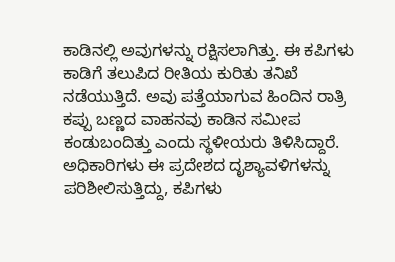ಕಾಡಿನಲ್ಲಿ ಅವುಗಳನ್ನು ರಕ್ಷಿಸಲಾಗಿತ್ತು. ಈ ಕಪಿಗಳು ಕಾಡಿಗೆ ತಲುಪಿದ ರೀತಿಯ ಕುರಿತು ತನಿಖೆ ನಡೆಯುತ್ತಿದೆ. ಅವು ಪತ್ತೆಯಾಗುವ ಹಿಂದಿನ ರಾತ್ರಿ ಕಪ್ಪು ಬಣ್ಣದ ವಾಹನವು ಕಾಡಿನ ಸಮೀಪ ಕಂಡುಬಂದಿತ್ತು ಎಂದು ಸ್ಥಳೀಯರು ತಿಳಿಸಿದ್ದಾರೆ. ಅಧಿಕಾರಿಗಳು ಈ ಪ್ರದೇಶದ ದೃಶ್ಯಾವಳಿಗಳನ್ನು ಪರಿಶೀಲಿಸುತ್ತಿದ್ದು, ಕಪಿಗಳು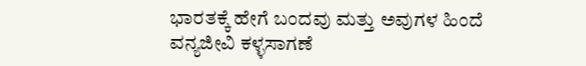ಭಾರತಕ್ಕೆ ಹೇಗೆ ಬಂದವು ಮತ್ತು ಅವುಗಳ ಹಿಂದೆ ವನ್ಯಜೀವಿ ಕಳ್ಳಸಾಗಣೆ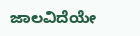ಜಾಲವಿದೆಯೇ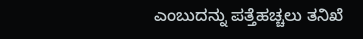ಎಂಬುದನ್ನು ಪತ್ತೆಹಚ್ಚಲು ತನಿಖೆ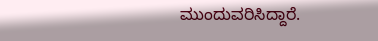ಮುಂದುವರಿಸಿದ್ದಾರೆ.